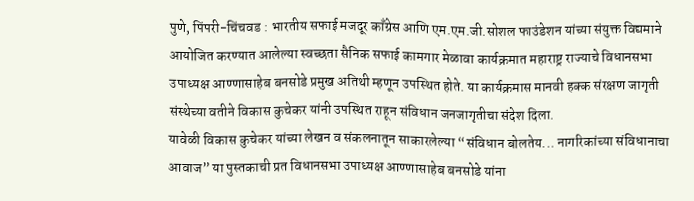पुणे, पिंपरी-चिंचवड : भारतीय सफाई मजदूर काँग्रेस आणि एम.एम.जी.सोशल फाउंडेशन यांच्या संयुक्त विद्यमाने आयोजित करण्यात आलेल्या स्वच्छता सैनिक सफाई कामगार मेळावा कार्यक्रमात महाराष्ट्र राज्याचे विधानसभा उपाध्यक्ष आण्णासाहेब बनसोडे प्रमुख अतिथी म्हणून उपस्थित होते. या कार्यक्रमास मानवी हक्क संरक्षण जागृती संस्थेच्या वतीने विकास कुचेकर यांनी उपस्थित राहून संविधान जनजागृतीचा संदेश दिला.
यावेळी विकास कुचेकर यांच्या लेखन व संकलनातून साकारलेल्या “संविधान बोलतेय... नागरिकांच्या संविधानाचा आवाज” या पुस्तकाची प्रत विधानसभा उपाध्यक्ष आण्णासाहेब बनसोडे यांना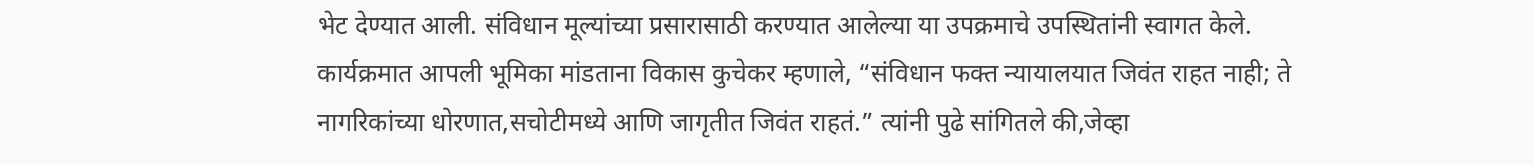भेट देण्यात आली. संविधान मूल्यांच्या प्रसारासाठी करण्यात आलेल्या या उपक्रमाचे उपस्थितांनी स्वागत केले.
कार्यक्रमात आपली भूमिका मांडताना विकास कुचेकर म्हणाले, “संविधान फक्त न्यायालयात जिवंत राहत नाही; ते नागरिकांच्या धोरणात,सचोटीमध्ये आणि जागृतीत जिवंत राहतं.” त्यांनी पुढे सांगितले की,जेव्हा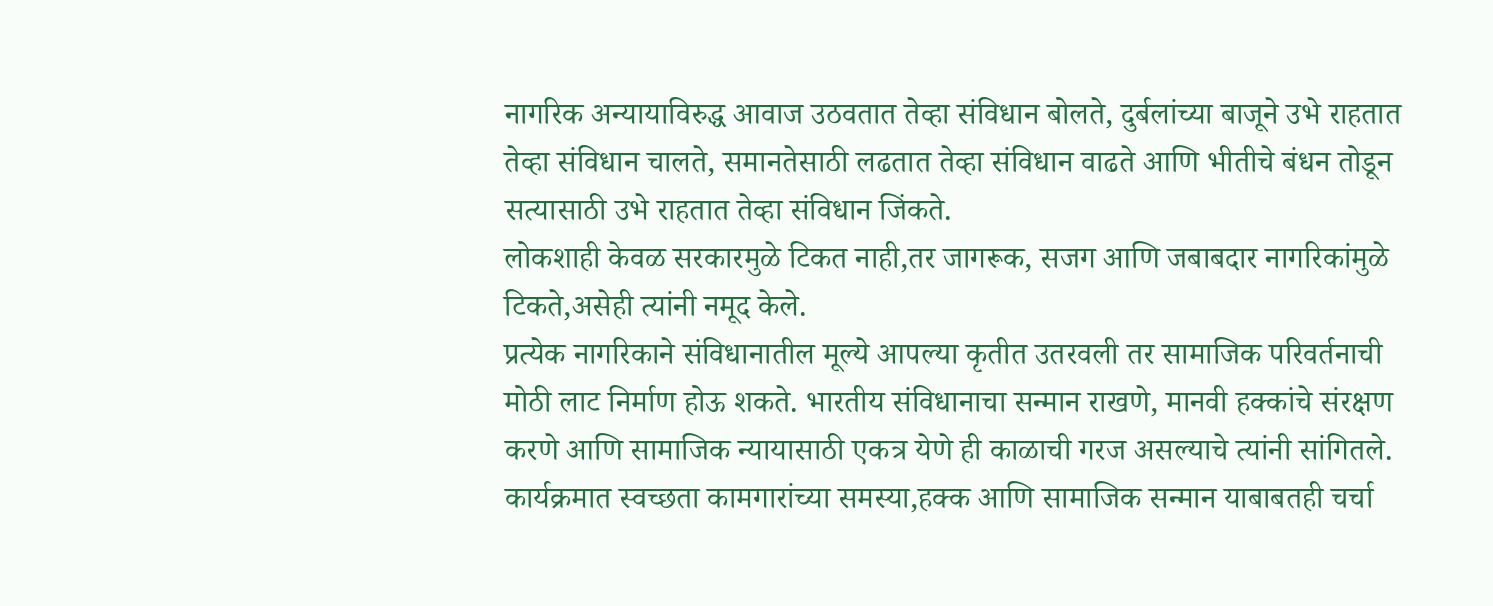नागरिक अन्यायाविरुद्ध आवाज उठवतात तेव्हा संविधान बोलते, दुर्बलांच्या बाजूने उभे राहतात तेव्हा संविधान चालते, समानतेसाठी लढतात तेव्हा संविधान वाढते आणि भीतीचे बंधन तोडून सत्यासाठी उभे राहतात तेव्हा संविधान जिंकते.
लोकशाही केवळ सरकारमुळे टिकत नाही,तर जागरूक, सजग आणि जबाबदार नागरिकांमुळे टिकते,असेही त्यांनी नमूद केले.
प्रत्येक नागरिकाने संविधानातील मूल्ये आपल्या कृतीत उतरवली तर सामाजिक परिवर्तनाची मोठी लाट निर्माण होऊ शकते. भारतीय संविधानाचा सन्मान राखणे, मानवी हक्कांचे संरक्षण करणे आणि सामाजिक न्यायासाठी एकत्र येणे ही काळाची गरज असल्याचे त्यांनी सांगितले.
कार्यक्रमात स्वच्छता कामगारांच्या समस्या,हक्क आणि सामाजिक सन्मान याबाबतही चर्चा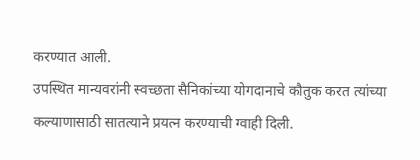करण्यात आली.
उपस्थित मान्यवरांनी स्वच्छता सैनिकांच्या योगदानाचे कौतुक करत त्यांच्या कल्याणासाठी सातत्याने प्रयत्न करण्याची ग्वाही दिली.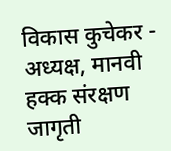विकास कुचेकर - अध्यक्ष, मानवी हक्क संरक्षण जागृती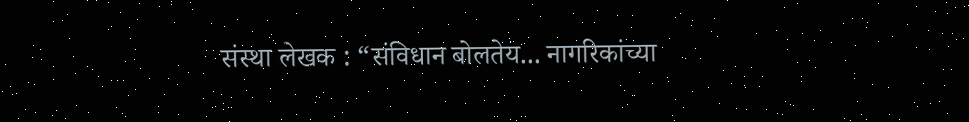संस्था लेखक : “संविधान बोलतेय... नागरिकांच्या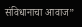संविधानाचा आवाज”